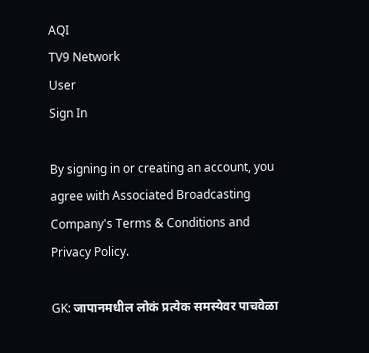AQI
TV9 Network
User
Sign In

By signing in or creating an account, you agree with Associated Broadcasting Company's Terms & Conditions and Privacy Policy.

GK: जापानमधील लोकं प्रत्येक समस्येवर पाचवेळा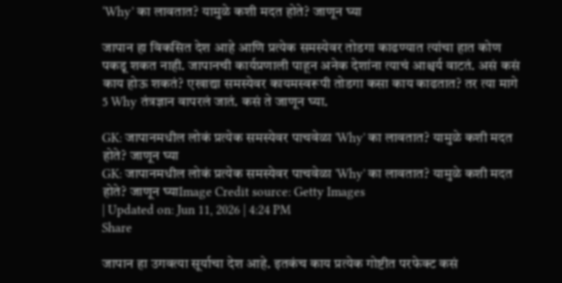‘Why’ का लावतात? यामुळे कशी मदत होते? जाणून घ्या

जापान हा विकसित देश आहे आणि प्रत्येक समस्येवर तोडगा काढण्यात त्यांचा हात कोण पकडू शकत नाही. जापानची कार्यप्रणाली पाहून अनेक देशांना त्याचं आश्चर्य वाटतं. असं कसं काय होऊ शकतं? एखाद्या समस्येवर कायमस्वरूपी तोडगा कसा काय काढतात? तर त्या मागे 5 Why तंत्रज्ञान वापरलं जातं. कसं ते जाणून घ्या.

GK: जापानमधील लोकं प्रत्येक समस्येवर पाचवेळा 'Why' का लावतात? यामुळे कशी मदत होते? जाणून घ्या
GK: जापानमधील लोकं प्रत्येक समस्येवर पाचवेळा 'Why' का लावतात? यामुळे कशी मदत होते? जाणून घ्याImage Credit source: Getty Images
| Updated on: Jun 11, 2026 | 4:24 PM
Share

जापान हा उगवत्या सूर्याचा देश आहे. इतकंच काय प्रत्येक गोष्टीत परफेक्ट कसं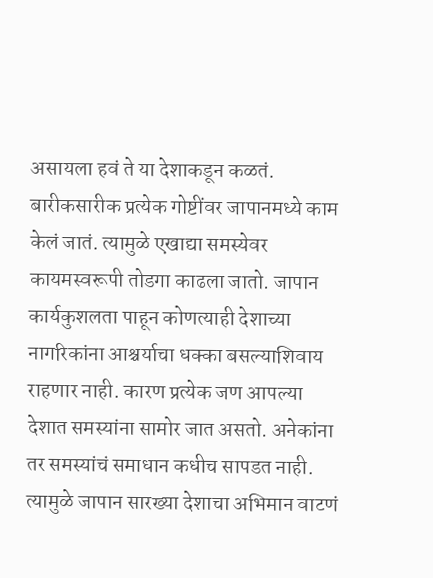असायला हवं ते या देशाकडून कळतं. बारीकसारीक प्रत्येक गोष्टींवर जापानमध्ये काम केलं जातं. त्यामुळे एखाद्या समस्येवर कायमस्वरूपी तोडगा काढला जातो. जापान कार्यकुशलता पाहून कोणत्याही देशाच्या नागरिकांना आश्चर्याचा धक्का बसल्याशिवाय राहणार नाही. कारण प्रत्येक जण आपल्या देशात समस्यांना सामोर जात असतो. अनेकांना तर समस्यांचं समाधान कधीच सापडत नाही. त्यामुळे जापान सारख्या देशाचा अभिमान वाटणं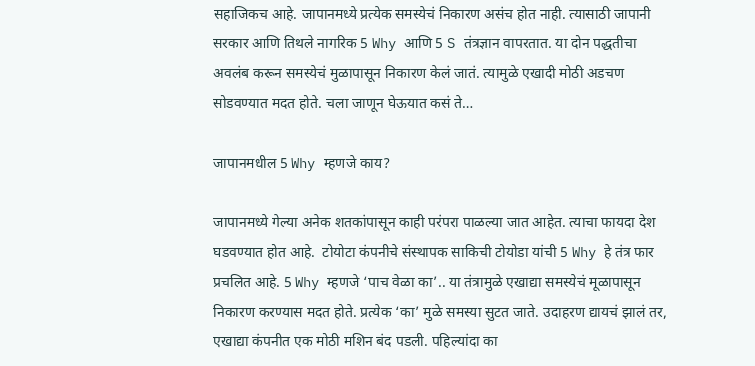सहाजिकच आहे. जापानमध्ये प्रत्येक समस्येचं निकारण असंच होत नाही. त्यासाठी जापानी सरकार आणि तिथले नागरिक 5 Why आणि 5 S तंत्रज्ञान वापरतात. या दोन पद्धतीचा अवलंब करून समस्येचं मुळापासून निकारण केलं जातं. त्यामुळे एखादी मोठी अडचण सोडवण्यात मदत होते. चला जाणून घेऊयात कसं ते…

जापानमधील 5 Why म्हणजे काय?

जापानमध्ये गेल्या अनेक शतकांपासून काही परंपरा पाळल्या जात आहेत. त्याचा फायदा देश घडवण्यात होत आहे.  टोयोटा कंपनीचे संस्थापक साकिची टोयोडा यांची 5 Why हे तंत्र फार प्रचलित आहे. 5 Why म्हणजे ‘पाच वेळा का’.. या तंत्रामुळे एखाद्या समस्येचं मूळापासून निकारण करण्यास मदत होते. प्रत्येक ‘का’ मुळे समस्या सुटत जाते. उदाहरण द्यायचं झालं तर, एखाद्या कंपनीत एक मोठी मशिन बंद पडली. पहिल्यांदा का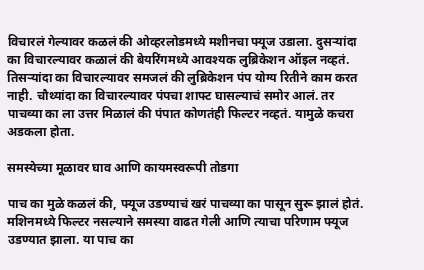विचारलं गेल्यावर कळलं की ओव्हरलोडमध्ये मशीनचा फ्यूज उडाला. दुसऱ्यांदा का विचारल्यावर कळालं की बेयरिंगमध्ये आवश्यक लुब्रिकेशन ऑइल नव्हतं. तिसऱ्यांदा का विचारल्यावर समजलं की लुब्रिकेशन पंप योग्य रितीने काम करत नाही. चौथ्यांदा का विचारल्यावर पंपचा शाफ्ट घासल्याचं समोर आलं. तर पाचव्या का ला उत्तर मिळालं की पंपात कोणतंही फिल्टर नव्हतं. यामुळे कचरा अडकला होता.

समस्येच्या मूळावर घाव आणि कायमस्वरूपी तोडगा

पाच का मुळे कळलं की, फ्यूज उडण्याचं खरं पाचव्या का पासून सुरू झालं होतं. मशिनमध्ये फिल्टर नसल्याने समस्या वाढत गेली आणि त्याचा परिणाम फ्यूज उडण्यात झाला. या पाच का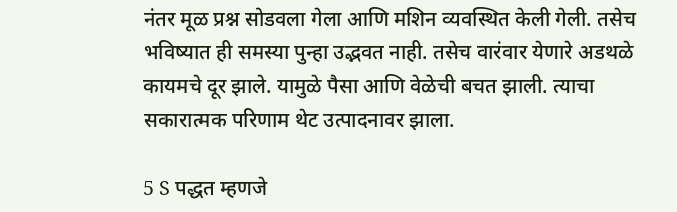नंतर मूळ प्रश्न सोडवला गेला आणि मशिन व्यवस्थित केली गेली. तसेच भविष्यात ही समस्या पुन्हा उद्भवत नाही. तसेच वारंवार येणारे अडथळे कायमचे दूर झाले. यामुळे पैसा आणि वेळेची बचत झाली. त्याचा सकारात्मक परिणाम थेट उत्पादनावर झाला.

5 S पद्धत म्हणजे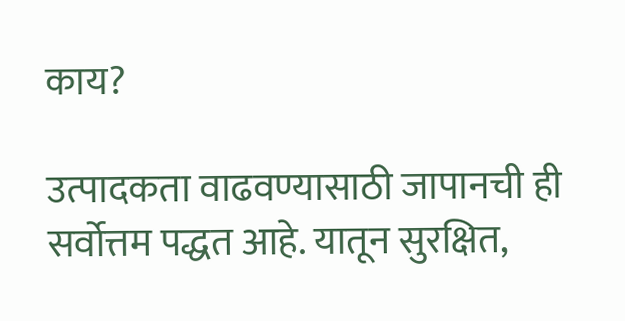काय?

उत्पादकता वाढवण्यासाठी जापानची ही सर्वोत्तम पद्धत आहे. यातून सुरक्षित,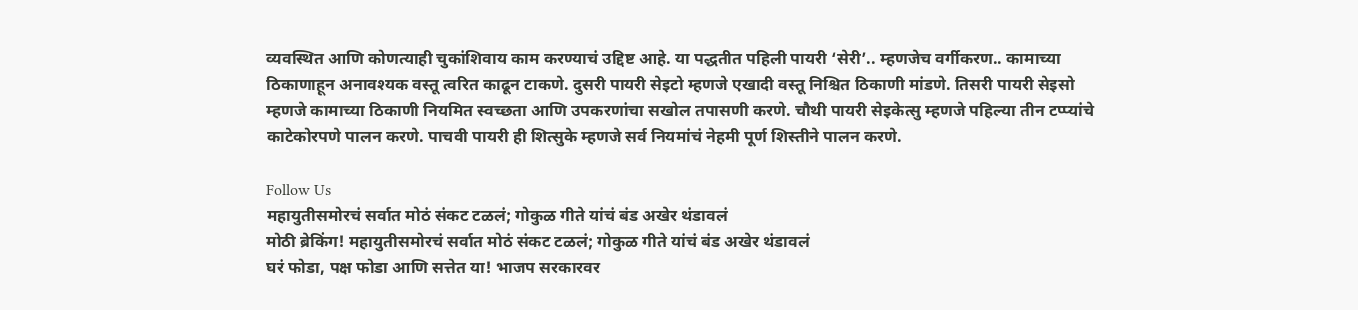व्यवस्थित आणि कोणत्याही चुकांशिवाय काम करण्याचं उद्दिष्ट आहे. या पद्धतीत पहिली पायरी ‘सेरी’.. म्हणजेच वर्गीकरण.. कामाच्या ठिकाणाहून अनावश्यक वस्तू त्वरित काढून टाकणे. दुसरी पायरी सेइटो म्हणजे एखादी वस्तू निश्चित ठिकाणी मांडणे. तिसरी पायरी सेइसो म्हणजे कामाच्या ठिकाणी नियमित स्वच्छता आणि उपकरणांचा सखोल तपासणी करणे. चौथी पायरी सेइकेत्सु म्हणजे पहिल्या तीन टप्प्यांचे काटेकोरपणे पालन करणे. पाचवी पायरी ही शित्सुके म्हणजे सर्व नियमांचं नेहमी पूर्ण शिस्तीने पालन करणे.

Follow Us
महायुतीसमोरचं सर्वात मोठं संकट टळलं; गोकुळ गीते यांचं बंड अखेर थंडावलं
मोठी ब्रेकिंग! महायुतीसमोरचं सर्वात मोठं संकट टळलं; गोकुळ गीते यांचं बंड अखेर थंडावलं
घरं फोडा, पक्ष फोडा आणि सत्तेत या! भाजप सरकारवर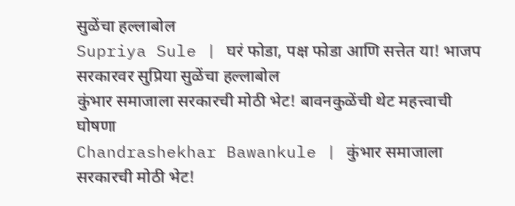सुळेंचा हल्लाबोल
Supriya Sule | घरं फोडा, पक्ष फोडा आणि सत्तेत या! भाजप सरकारवर सुप्रिया सुळेंचा हल्लाबोल
कुंभार समाजाला सरकारची मोठी भेट! बावनकुळेंची थेट महत्त्वाची घोषणा
Chandrashekhar Bawankule | कुंभार समाजाला सरकारची मोठी भेट!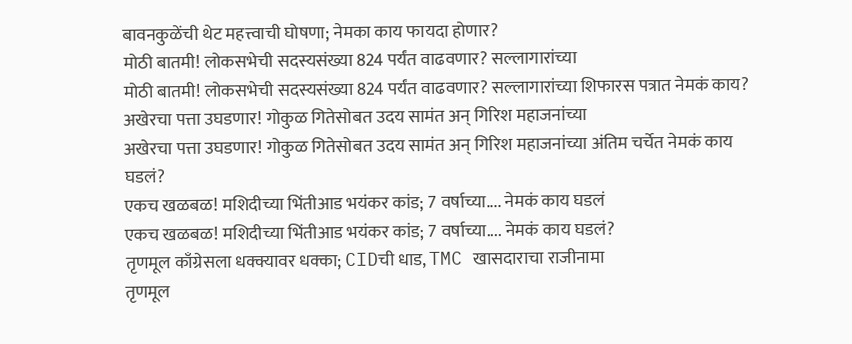बावनकुळेंची थेट महत्त्वाची घोषणा; नेमका काय फायदा होणार?
मोठी बातमी! लोकसभेची सदस्यसंख्या 824 पर्यंत वाढवणार? सल्लागारांच्या
मोठी बातमी! लोकसभेची सदस्यसंख्या 824 पर्यंत वाढवणार? सल्लागारांच्या शिफारस पत्रात नेमकं काय?
अखेरचा पत्ता उघडणार! गोकुळ गितेसोबत उदय सामंत अन् गिरिश महाजनांच्या
अखेरचा पत्ता उघडणार! गोकुळ गितेसोबत उदय सामंत अन् गिरिश महाजनांच्या अंतिम चर्चेत नेमकं काय घडलं?
एकच खळबळ! मशिदीच्या भिंतीआड भयंकर कांड; 7 वर्षाच्या.... नेमकं काय घडलं
एकच खळबळ! मशिदीच्या भिंतीआड भयंकर कांड; 7 वर्षाच्या.... नेमकं काय घडलं?
तृणमूल काँग्रेसला धक्क्यावर धक्का; CIDची धाड, TMC खासदाराचा राजीनामा
तृणमूल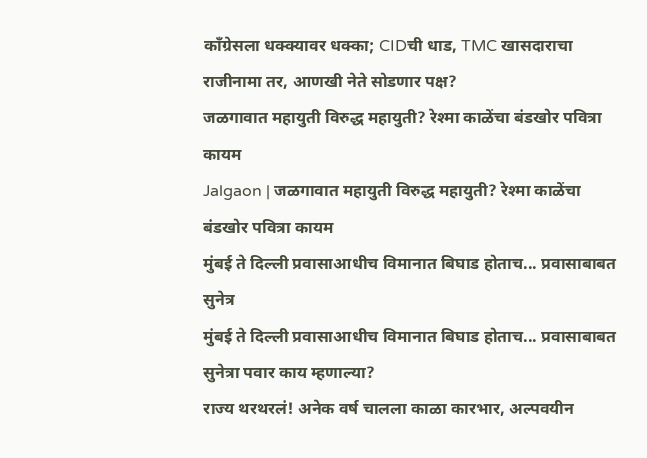काँग्रेसला धक्क्यावर धक्का; CIDची धाड, TMC खासदाराचा राजीनामा तर, आणखी नेते सोडणार पक्ष?
जळगावात महायुती विरुद्ध महायुती? रेश्मा काळेंचा बंडखोर पवित्रा कायम
Jalgaon | जळगावात महायुती विरुद्ध महायुती? रेश्मा काळेंचा बंडखोर पवित्रा कायम
मुंबई ते दिल्ली प्रवासाआधीच विमानात बिघाड होताच... प्रवासाबाबत सुनेत्र
मुंबई ते दिल्ली प्रवासाआधीच विमानात बिघाड होताच... प्रवासाबाबत सुनेत्रा पवार काय म्हणाल्या?
राज्य थरथरलं! अनेक वर्ष चालला काळा कारभार, अल्पवयीन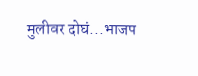मुलीवर दोघं...भाजप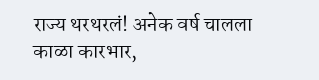राज्य थरथरलं! अनेक वर्ष चालला काळा कारभार,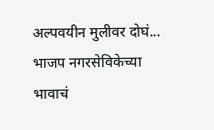अल्पवयीन मुलीवर दोघं... भाजप नगरसेविकेच्या भावाचं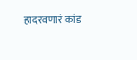हादरवणारं कांड